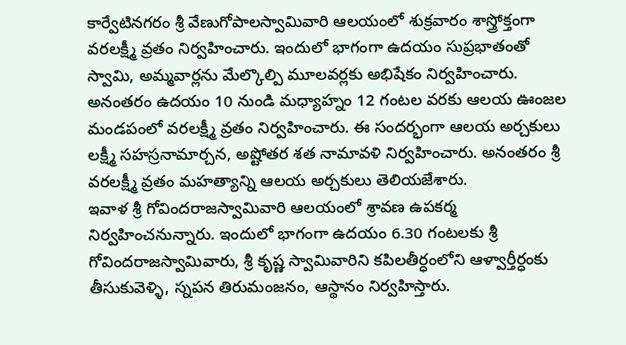కార్వేటినగరం శ్రీ వేణుగోపాలస్వామివారి ఆలయంలో శుక్రవారం శాస్త్రోక్తంగా వరలక్ష్మీ వ్రతం నిర్వహించారు. ఇందులో భాగంగా ఉదయం సుప్రభాతంతో స్వామి, అమ్మవార్లను మేల్కొల్పి మూలవర్లకు అభిషేకం నిర్వహించారు. అనంతరం ఉదయం 10 నుండి మధ్యాహ్నం 12 గంటల వరకు ఆలయ ఊంజల మండపంలో వరలక్ష్మీ వ్రతం నిర్వహించారు. ఈ సందర్భంగా ఆలయ అర్చకులు లక్ష్మీ సహస్రనామార్చన, అష్టోతర శత నామావళి నిర్వహించారు. అనంతరం శ్రీ వరలక్ష్మీ వ్రతం మహత్యాన్ని ఆలయ అర్చకులు తెలియజేశారు.
ఇవాళ శ్రీ గోవిందరాజస్వామివారి ఆలయంలో శ్రావణ ఉపకర్మ నిర్వహించనున్నారు. ఇందులో భాగంగా ఉదయం 6.30 గంటలకు శ్రీ గోవిందరాజస్వామివారు, శ్రీ కృష్ణ స్వామివారిని కపిలతీర్ధంలోని ఆళ్వార్తీర్ధంకు తీసుకువెళ్ళి, స్నపన తిరుమంజనం, ఆస్థానం నిర్వహిస్తారు.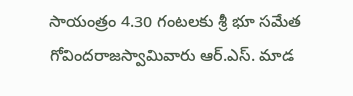సాయంత్రం 4.30 గంటలకు శ్రీ భూ సమేత గోవిందరాజస్వామివారు ఆర్.ఎస్. మాడ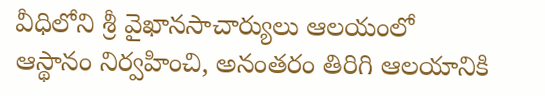వీధిలోని శ్రీ వైఖానసాచార్యులు ఆలయంలో ఆస్థానం నిర్వహించి, అనంతరం తిరిగి ఆలయానికి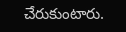చేరుకుంటారు.